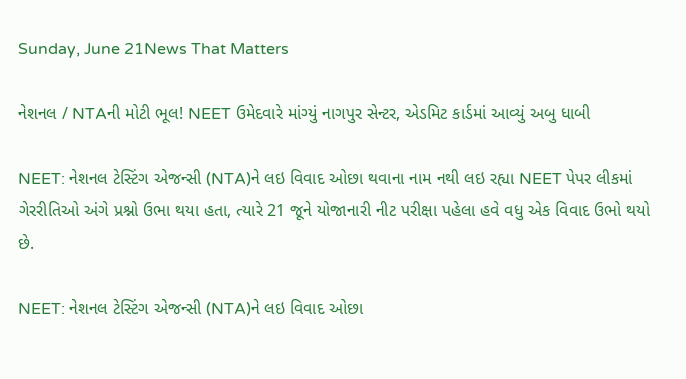Sunday, June 21News That Matters

નેશનલ / NTAની મોટી ભૂલ! NEET ઉમેદવારે માંગ્યું નાગપુર સેન્ટર, એડમિટ કાર્ડમાં આવ્યું અબુ ધાબી

NEET: નેશનલ ટેસ્ટિંગ એજન્સી (NTA)ને લઇ વિવાદ ઓછા થવાના નામ નથી લઇ રહ્યા NEET પેપર લીકમાં ગેરરીતિઓ અંગે પ્રશ્નો ઉભા થયા હતા, ત્યારે 21 જૂને યોજાનારી નીટ પરીક્ષા પહેલા હવે વધુ એક વિવાદ ઉભો થયો છે.

NEET: નેશનલ ટેસ્ટિંગ એજન્સી (NTA)ને લઇ વિવાદ ઓછા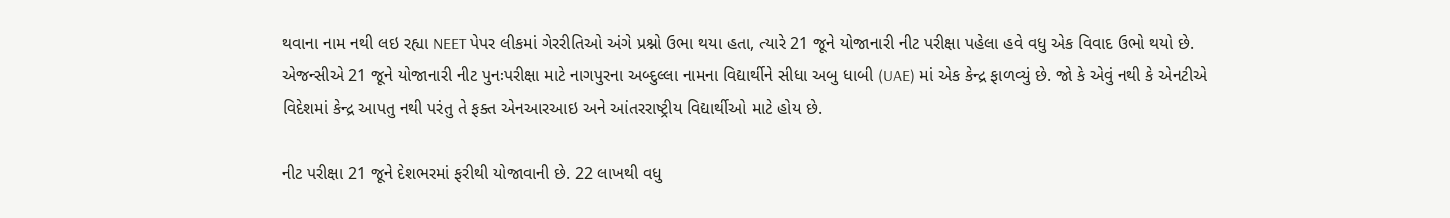થવાના નામ નથી લઇ રહ્યા NEET પેપર લીકમાં ગેરરીતિઓ અંગે પ્રશ્નો ઉભા થયા હતા, ત્યારે 21 જૂને યોજાનારી નીટ પરીક્ષા પહેલા હવે વધુ એક વિવાદ ઉભો થયો છે. એજન્સીએ 21 જૂને યોજાનારી નીટ પુનઃપરીક્ષા માટે નાગપુરના અબ્દુલ્લા નામના વિદ્યાર્થીને સીધા અબુ ધાબી (UAE) માં એક કેન્દ્ર ફાળવ્યું છે. જો કે એવું નથી કે એનટીએ વિદેશમાં કેન્દ્ર આપતુ નથી પરંતુ તે ફક્ત એનઆરઆઇ અને આંતરરાષ્ટ્રીય વિદ્યાર્થીઓ માટે હોય છે.

નીટ પરીક્ષા 21 જૂને દેશભરમાં ફરીથી યોજાવાની છે. 22 લાખથી વધુ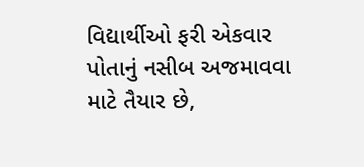વિદ્યાર્થીઓ ફરી એકવાર પોતાનું નસીબ અજમાવવા માટે તૈયાર છે,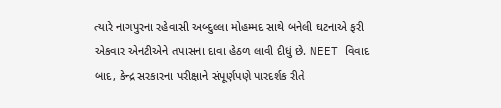ત્યારે નાગપુરના રહેવાસી અબ્દુલ્લા મોહમ્મદ સાથે બનેલી ઘટનાએ ફરી એકવાર એનટીએને તપાસના દાવા હેઠળ લાવી દીધું છે. NEET વિવાદ બાદ, કેન્દ્ર સરકારના પરીક્ષાને સંપૂર્ણપણે પારદર્શક રીતે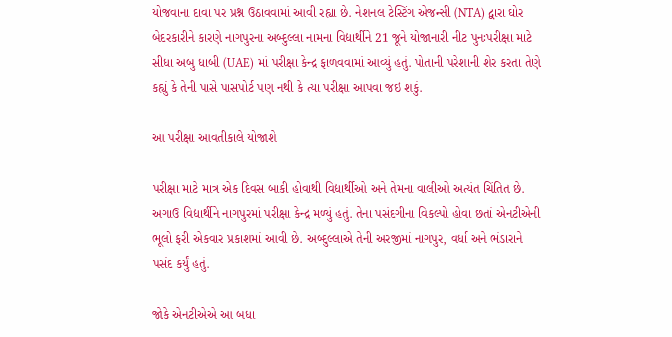યોજવાના દાવા પર પ્રશ્ન ઉઠાવવામાં આવી રહ્યા છે. નેશનલ ટેસ્ટિંગ એજન્સી (NTA) દ્વારા ઘોર બેદરકારીને કારણે નાગપુરના અબ્દુલ્લા નામના વિદ્યાર્થીને 21 જૂને યોજાનારી નીટ પુનઃપરીક્ષા માટે સીધા અબુ ધાબી (UAE) માં પરીક્ષા કેન્દ્ર ફાળવવામાં આવ્યું હતું. પોતાની પરેશાની શેર કરતા તેણે કહ્યું કે તેની પાસે પાસપોર્ટ પણ નથી કે ત્યા પરીક્ષા આપવા જઇ શકું.

આ પરીક્ષા આવતીકાલે યોજાશે

પરીક્ષા માટે માત્ર એક દિવસ બાકી હોવાથી વિદ્યાર્થીઓ અને તેમના વાલીઓ અત્યંત ચિંતિત છે. અગાઉ વિદ્યાર્થીને નાગપુરમાં પરીક્ષા કેન્દ્ર મળ્યું હતું. તેના પસંદગીના વિકલ્પો હોવા છતાં એનટીએની ભૂલો ફરી એકવાર પ્રકાશમાં આવી છે. અબ્દુલ્લાએ તેની અરજીમાં નાગપુર, વર્ધા અને ભંડારાને પસંદ કર્યું હતું.

જોકે એનટીએએ આ બધા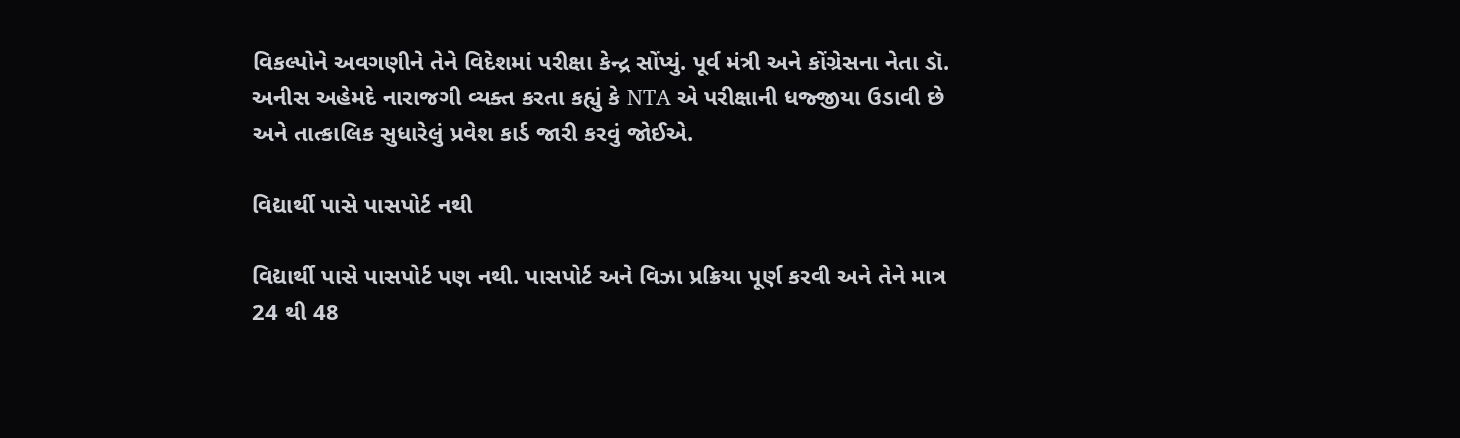વિકલ્પોને અવગણીને તેને વિદેશમાં પરીક્ષા કેન્દ્ર સોંપ્યું. પૂર્વ મંત્રી અને કોંગ્રેસના નેતા ડૉ. અનીસ અહેમદે નારાજગી વ્યક્ત કરતા કહ્યું કે NTA એ પરીક્ષાની ધજ્જીયા ઉડાવી છે અને તાત્કાલિક સુધારેલું પ્રવેશ કાર્ડ જારી કરવું જોઈએ.

વિદ્યાર્થી પાસે પાસપોર્ટ નથી

વિદ્યાર્થી પાસે પાસપોર્ટ પણ નથી. પાસપોર્ટ અને વિઝા પ્રક્રિયા પૂર્ણ કરવી અને તેને માત્ર 24 થી 48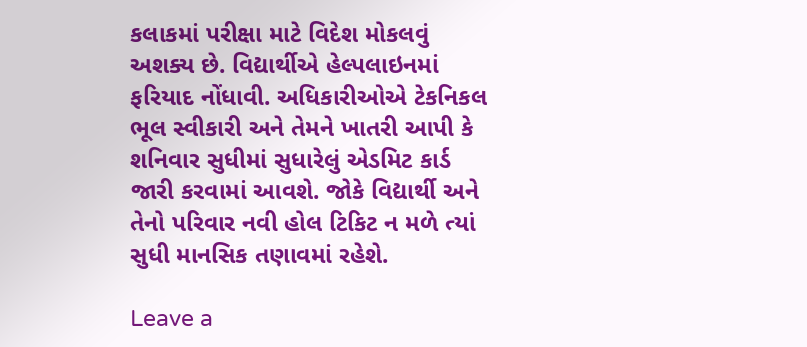કલાકમાં પરીક્ષા માટે વિદેશ મોકલવું અશક્ય છે. વિદ્યાર્થીએ હેલ્પલાઇનમાં ફરિયાદ નોંધાવી. અધિકારીઓએ ટેકનિકલ ભૂલ સ્વીકારી અને તેમને ખાતરી આપી કે શનિવાર સુધીમાં સુધારેલું એડમિટ કાર્ડ જારી કરવામાં આવશે. જોકે વિદ્યાર્થી અને તેનો પરિવાર નવી હોલ ટિકિટ ન મળે ત્યાં સુધી માનસિક તણાવમાં રહેશે.

Leave a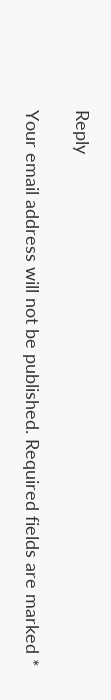Reply

Your email address will not be published. Required fields are marked *